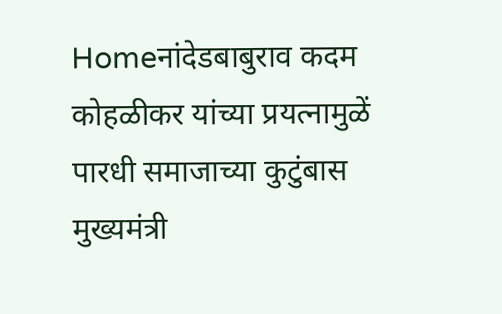Homeनांदेडबाबुराव कदम कोहळीकर यांच्या प्रयत्नामुळें पारधी समाजाच्या कुटुंबास मुख्यमंत्री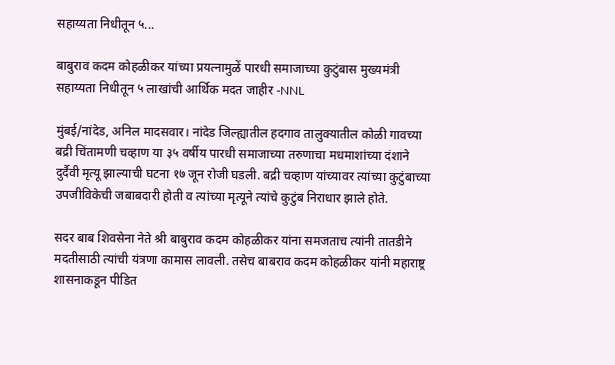सहाय्यता निधीतून ५...

बाबुराव कदम कोहळीकर यांच्या प्रयत्नामुळें पारधी समाजाच्या कुटुंबास मुख्यमंत्री सहाय्यता निधीतून ५ लाखांची आर्थिक मदत जाहीर -NNL

मुंबई/नांदेड, अनिल मादसवार। नांदेड जिल्ह्यातील हदगाव तालुक्यातील कोळी गावच्या बद्री चिंतामणी चव्हाण या ३५ वर्षीय पारधी समाजाच्या तरुणाचा मधमाशांच्या दंशाने दुर्दैवी मृत्यू झाल्याची घटना १७ जून रोजी घडली. बद्री चव्हाण यांच्यावर त्यांच्या कुटुंबाच्या उपजीविकेची जबाबदारी होती व त्यांच्या मृत्यूने त्यांचे कुटुंब निराधार झाले होते.

सदर बाब शिवसेना नेते श्री बाबुराव कदम कोहळीकर यांना समजताच त्यांनी तातडीने मदतीसाठी त्यांची यंत्रणा कामास लावली. तसेच बाबराव कदम कोहळीकर यांनी महाराष्ट्र शासनाकडून पीडित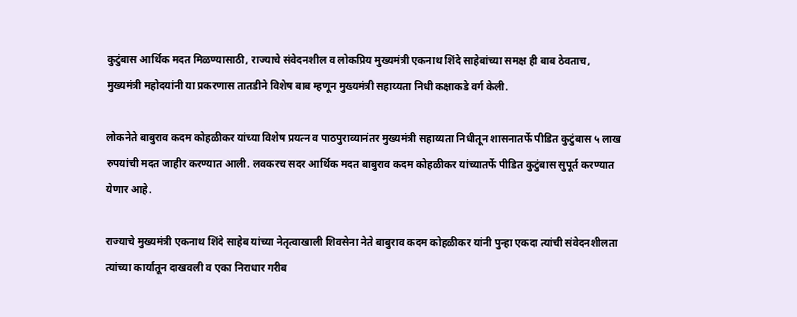कुटुंबास आर्थिक मदत मिळण्यासाठी, राज्याचे संवेदनशील व लोकप्रिय मुख्यमंत्री एकनाथ शिंदे साहेबांच्या समक्ष ही बाब ठेवताच, मुख्यमंत्री महोदयांनी या प्रकरणास तातडीने विशेष बाब म्हणून मुख्यमंत्री सहाय्यता निधी कक्षाकडे वर्ग केली.

लोकनेते बाबुराव कदम कोहळीकर यांच्या विशेष प्रयत्न व पाठपुराव्यानंतर मुख्यमंत्री सहाय्यता निधीतून शासनातर्फे पीडित कुटुंबास ५ लाख रुपयांची मदत जाहीर करण्यात आली. लवकरच सदर आर्थिक मदत बाबुराव कदम कोहळीकर यांच्यातर्फे पीडित कुटुंबास सुपूर्त करण्यात येणार आहे.

राज्याचे मुख्यमंत्री एकनाथ शिंदे साहेब यांच्या नेतृत्वाखाली शिवसेना नेते बाबुराव कदम कोहळीकर यांनी पुन्हा एकदा त्यांची संवेदनशीलता त्यांच्या कार्यातून दाखवली व एका निराधार गरीब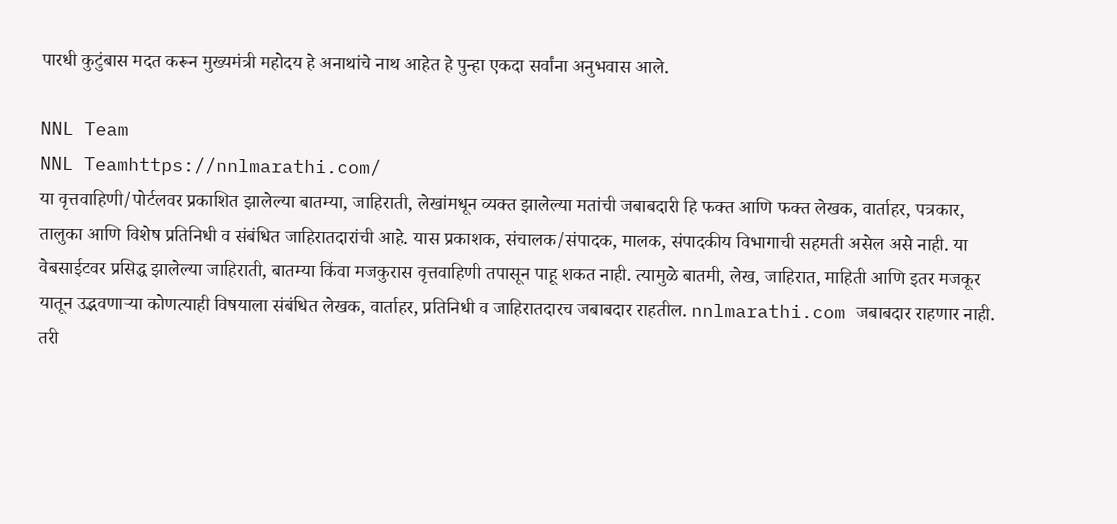पारधी कुटुंबास मदत करून मुख्यमंत्री महोदय हे अनाथांचे नाथ आहेत हे पुन्हा एकदा सर्वांना अनुभवास आले.

NNL Team
NNL Teamhttps://nnlmarathi.com/
या वृत्तवाहिणी/पोर्टलवर प्रकाशित झालेल्या बातम्या, जाहिराती, लेखांमधून व्यक्त झालेल्या मतांची जबाबदारी हि फक्त आणि फक्त लेखक, वार्ताहर, पत्रकार, तालुका आणि विशेष प्रतिनिधी व संबंधित जाहिरातदारांची आहे. यास प्रकाशक, संचालक/संपादक, मालक, संपादकीय विभागाची सहमती असेल असे नाही. या वेबसाईटवर प्रसिद्ध झालेल्या जाहिराती, बातम्या किंवा मजकुरास वृत्तवाहिणी तपासून पाहू शकत नाही. त्यामुळे बातमी, लेख, जाहिरात, माहिती आणि इतर मजकूर यातून उद्भवणाऱ्या कोणत्याही विषयाला संबंधित लेखक, वार्ताहर, प्रतिनिधी व जाहिरातदारच जबाबदार राहतील. nnlmarathi.com जबाबदार राहणार नाही. तरी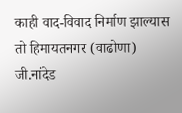काही वाद-विवाद निर्माण झाल्यास तो हिमायतनगर (वाढोणा) जी.नांदेड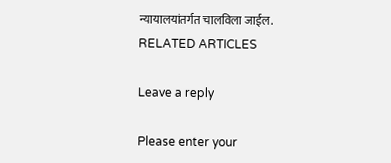न्यायालयांतर्गत चालविला जाईल.
RELATED ARTICLES

Leave a reply

Please enter your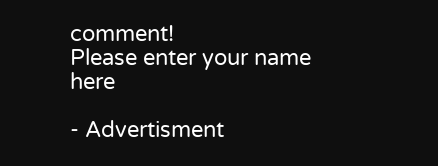comment!
Please enter your name here

- Advertisment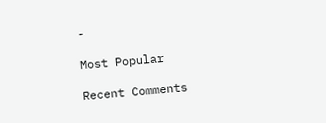-

Most Popular

Recent Comments